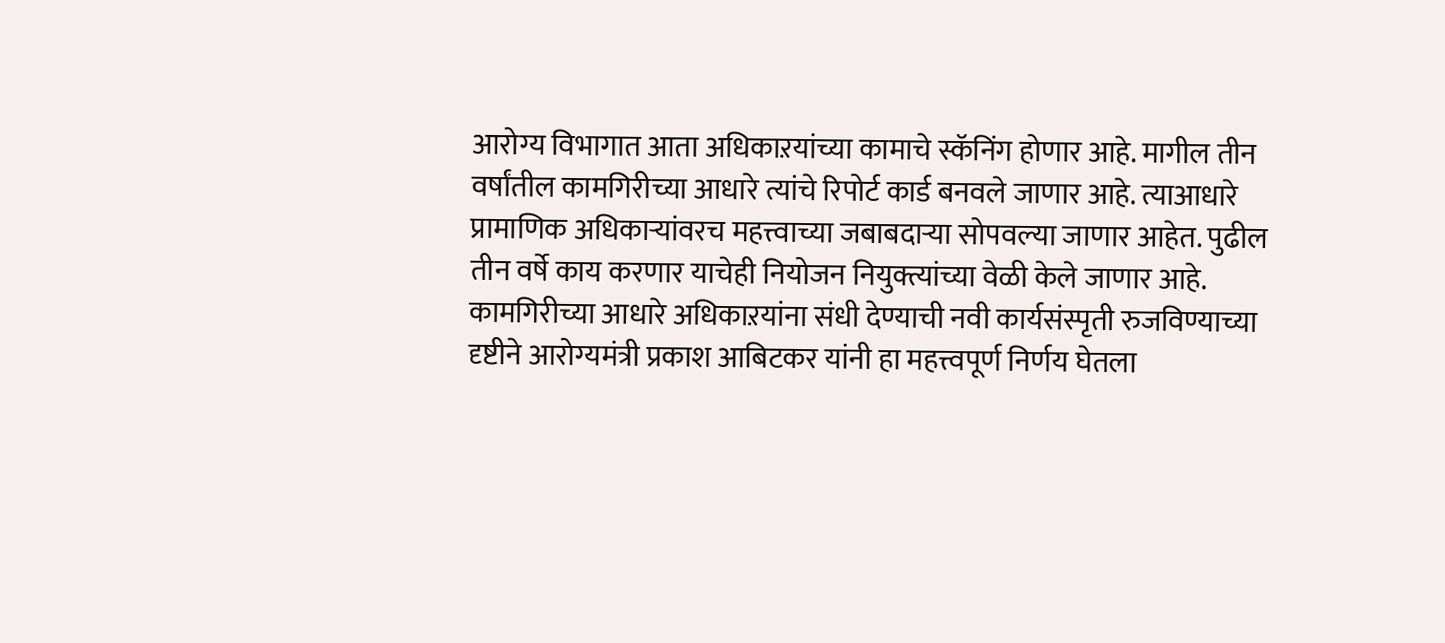आरोग्य विभागात आता अधिकाऱयांच्या कामाचे स्कॅनिंग होणार आहे. मागील तीन वर्षांतील कामगिरीच्या आधारे त्यांचे रिपोर्ट कार्ड बनवले जाणार आहे. त्याआधारे प्रामाणिक अधिकाऱ्यांवरच महत्त्वाच्या जबाबदाऱ्या सोपवल्या जाणार आहेत. पुढील तीन वर्षे काय करणार याचेही नियोजन नियुक्त्यांच्या वेळी केले जाणार आहे.
कामगिरीच्या आधारे अधिकाऱयांना संधी देण्याची नवी कार्यसंस्पृती रुजविण्याच्या दृष्टीने आरोग्यमंत्री प्रकाश आबिटकर यांनी हा महत्त्वपूर्ण निर्णय घेतला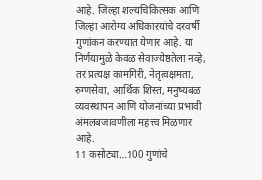आहे. जिल्हा शल्यचिकित्सक आणि जिल्हा आरोग्य अधिकाऱयांचे दरवर्षी गुणांकन करण्यात येणार आहे. या निर्णयामुळे केवळ सेवाज्येष्ठतेला नव्हे, तर प्रत्यक्ष कामगिरी, नेतृत्वक्षमता, रुग्णसेवा, आर्थिक शिस्त, मनुष्यबळ व्यवस्थापन आणि योजनांच्या प्रभावी अंमलबजावणीला महत्त्व मिळणार आहे.
11 कसोट्या…100 गुणांचे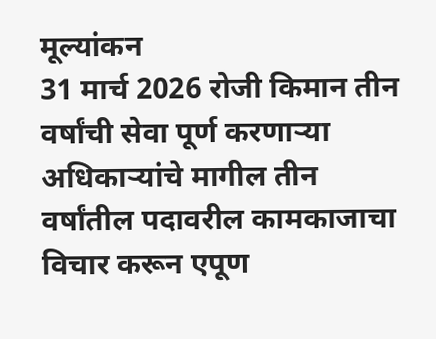मूल्यांकन
31 मार्च 2026 रोजी किमान तीन वर्षांची सेवा पूर्ण करणाऱ्या अधिकाऱ्यांचे मागील तीन वर्षांतील पदावरील कामकाजाचा विचार करून एपूण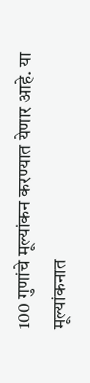100 गुणांचे मूल्यांकन करण्यात येणार आहे. या मूल्यांकनात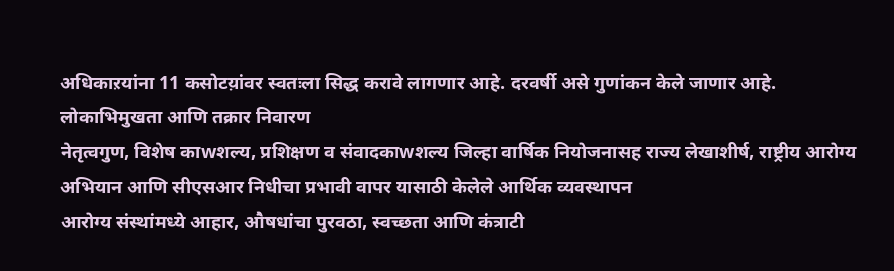अधिकाऱयांना 11 कसोटय़ांवर स्वतःला सिद्ध करावे लागणार आहे. दरवर्षी असे गुणांकन केले जाणार आहे.
लोकाभिमुखता आणि तक्रार निवारण
नेतृत्वगुण, विशेष काwशल्य, प्रशिक्षण व संवादकाwशल्य जिल्हा वार्षिक नियोजनासह राज्य लेखाशीर्ष, राष्ट्रीय आरोग्य अभियान आणि सीएसआर निधीचा प्रभावी वापर यासाठी केलेले आर्थिक व्यवस्थापन
आरोग्य संस्थांमध्ये आहार, औषधांचा पुरवठा, स्वच्छता आणि कंत्राटी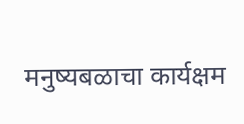मनुष्यबळाचा कार्यक्षम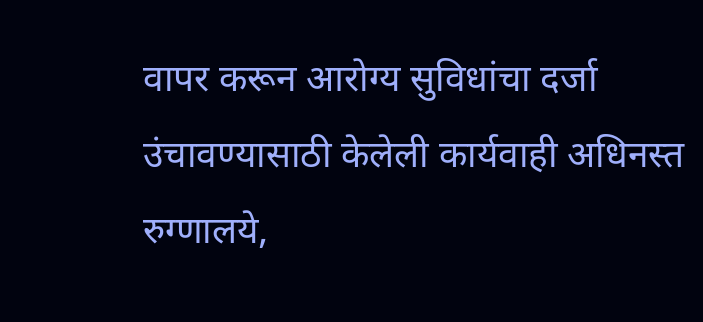वापर करून आरोग्य सुविधांचा दर्जा उंचावण्यासाठी केलेली कार्यवाही अधिनस्त रुग्णालये,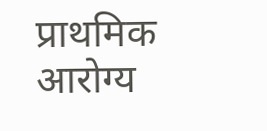प्राथमिक आरोग्य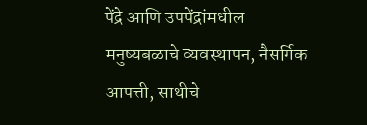पेंद्रे आणि उपपेंद्रांमधील मनुष्यबळाचे व्यवस्थापन, नैसर्गिक आपत्ती, साथीचे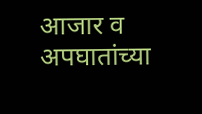आजार व अपघातांच्या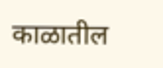काळातील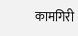कामगिरी